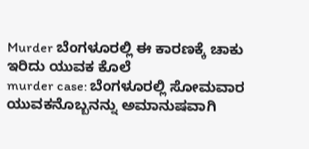Murder ಬೆಂಗಳೂರಲ್ಲಿ ಈ ಕಾರಣಕ್ಕೆ ಚಾಕು ಇರಿದು ಯುವಕ ಕೊಲೆ
murder case: ಬೆಂಗಳೂರಲ್ಲಿ ಸೋಮವಾರ ಯುವಕನೊಬ್ಬನನ್ನು ಅಮಾನುಷವಾಗಿ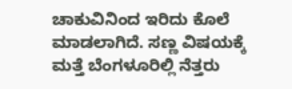ಚಾಕುವಿನಿಂದ ಇರಿದು ಕೊಲೆ ಮಾಡಲಾಗಿದೆ. ಸಣ್ಣ ವಿಷಯಕ್ಕೆ ಮತ್ತೆ ಬೆಂಗಳೂರಿಲ್ಲಿ ನೆತ್ತರು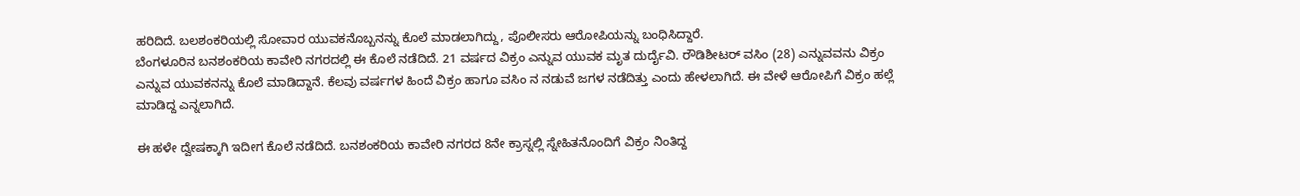ಹರಿದಿದೆ. ಬಲಶಂಕರಿಯಲ್ಲಿ ಸೋವಾರ ಯುವಕನೊಬ್ಬನನ್ನು ಕೊಲೆ ಮಾಡಲಾಗಿದ್ದು, ಪೊಲೀಸರು ಆರೋಪಿಯನ್ನು ಬಂಧಿಸಿದ್ದಾರೆ.
ಬೆಂಗಳೂರಿನ ಬನಶಂಕರಿಯ ಕಾವೇರಿ ನಗರದಲ್ಲಿ ಈ ಕೊಲೆ ನಡೆದಿದೆ. 21 ವರ್ಷದ ವಿಕ್ರಂ ಎನ್ನುವ ಯುವಕ ಮೃತ ದುರ್ದೈವಿ. ರೌಡಿಶೀಟರ್ ವಸಿಂ (28) ಎನ್ನುವವನು ವಿಕ್ರಂ ಎನ್ನುವ ಯುವಕನನ್ನು ಕೊಲೆ ಮಾಡಿದ್ದಾನೆ. ಕೆಲವು ವರ್ಷಗಳ ಹಿಂದೆ ವಿಕ್ರಂ ಹಾಗೂ ವಸಿಂ ನ ನಡುವೆ ಜಗಳ ನಡೆದಿತ್ತು ಎಂದು ಹೇಳಲಾಗಿದೆ. ಈ ವೇಳೆ ಆರೋಪಿಗೆ ವಿಕ್ರಂ ಹಲ್ಲೆ ಮಾಡಿದ್ದ ಎನ್ನಲಾಗಿದೆ.

ಈ ಹಳೇ ದ್ವೇಷಕ್ಕಾಗಿ ಇದೀಗ ಕೊಲೆ ನಡೆದಿದೆ. ಬನಶಂಕರಿಯ ಕಾವೇರಿ ನಗರದ 8ನೇ ಕ್ರಾಸ್ನಲ್ಲಿ ಸ್ನೇಹಿತನೊಂದಿಗೆ ವಿಕ್ರಂ ನಿಂತಿದ್ದ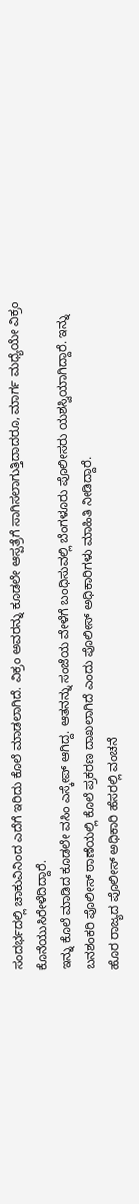ಸಂದರ್ಭದಲ್ಲಿ ಚಾಕುವಿನಿಂದ ಎದೆಗೆ ಇರಿದು ಕೊಲೆ ಮಾಡಲಾಗಿದೆ. ವಿಕ್ರಂ ಅವರನ್ನು ಕೂಡಲೇ ಆಸ್ಪತ್ರೆಗೆ ಸಾಗಿಸಲಾಗುತ್ತಿದಾದರೂ, ಮಾರ್ಗ ಮಧ್ಯೆಯೇ ವಿಕ್ರಂ ಕೊನೆಯುಸಿರೇಳೆದಿದ್ದಾರೆ.
ಇನ್ನು ಕೊಲೆ ಮಾಡಿದ ಕೂಡಲೇ ವಸಿಂ ಎಸ್ಕೇಪ್ ಆಗಿದ್ದ. ಆತನನ್ನು ಸಂಜೆಯ ವೇಳೆಗೆ ಬಂಧಿಸುವಲ್ಲಿ ಬೆಂಗಳೂರು ಪೊಲೀಸರು ಯಶಸ್ವಿಯಾಗಿದ್ದಾರೆ. ಇನ್ನು ಬನಶಂಕರಿ ಪೊಲೀಸ್ ಠಾಣೆಯಲ್ಲಿ ಕೊಲೆ ಪ್ರಕರಣ ದಾಖಲಾಗಿದೆ ಎಂದು ಪೊಲೀಸ್ ಅಧಿಕಾರಿಗಳು ಮಾಹಿತಿ ನೀಡಿದ್ದಾರೆ.
ಹೊರ ರಾಜ್ಯದ ಪೊಲೀಸ್ ಅಧಿಕಾರಿ ಹೆಸರಲ್ಲಿ ವಂಚನೆ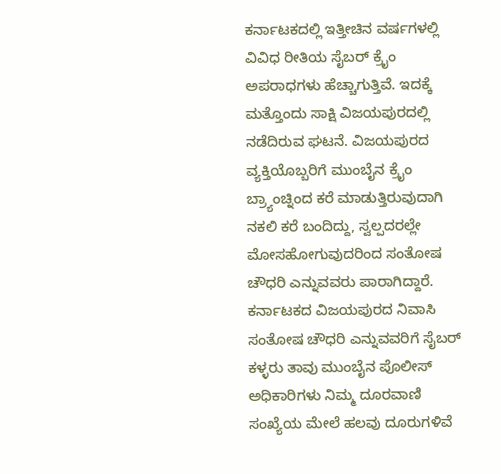ಕರ್ನಾಟಕದಲ್ಲಿ ಇತ್ತೀಚಿನ ವರ್ಷಗಳಲ್ಲಿ ವಿವಿಧ ರೀತಿಯ ಸೈಬರ್ ಕ್ರೈಂ ಅಪರಾಧಗಳು ಹೆಚ್ಚಾಗುತ್ತಿವೆ. ಇದಕ್ಕೆ ಮತ್ತೊಂದು ಸಾಕ್ಷಿ ವಿಜಯಪುರದಲ್ಲಿ ನಡೆದಿರುವ ಘಟನೆ. ವಿಜಯಪುರದ ವ್ಯಕ್ತಿಯೊಬ್ಬರಿಗೆ ಮುಂಬೈನ ಕ್ರೈಂ ಬ್ರ್ಯಾಂಚ್ನಿಂದ ಕರೆ ಮಾಡುತ್ತಿರುವುದಾಗಿ ನಕಲಿ ಕರೆ ಬಂದಿದ್ದು, ಸ್ವಲ್ಪದರಲ್ಲೇ ಮೋಸಹೋಗುವುದರಿಂದ ಸಂತೋಷ ಚೌಧರಿ ಎನ್ನುವವರು ಪಾರಾಗಿದ್ದಾರೆ.
ಕರ್ನಾಟಕದ ವಿಜಯಪುರದ ನಿವಾಸಿ ಸಂತೋಷ ಚೌಧರಿ ಎನ್ನುವವರಿಗೆ ಸೈಬರ್ ಕಳ್ಳರು ತಾವು ಮುಂಬೈನ ಪೊಲೀಸ್ ಅಧಿಕಾರಿಗಳು ನಿಮ್ಮ ದೂರವಾಣಿ ಸಂಖ್ಯೆಯ ಮೇಲೆ ಹಲವು ದೂರುಗಳಿವೆ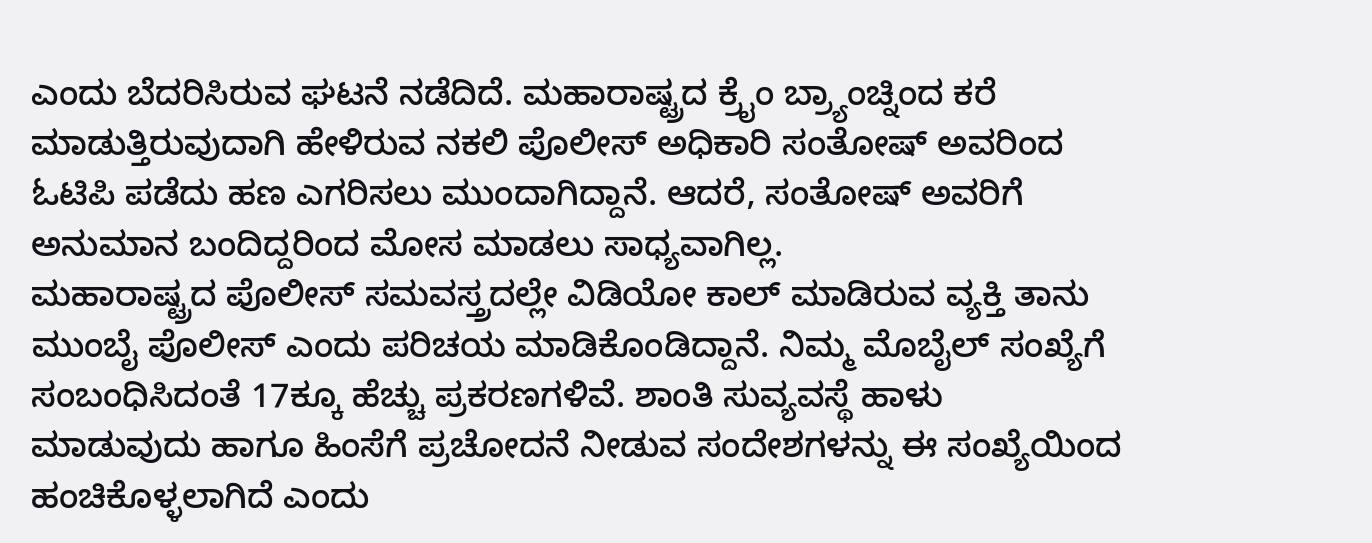ಎಂದು ಬೆದರಿಸಿರುವ ಘಟನೆ ನಡೆದಿದೆ. ಮಹಾರಾಷ್ಟ್ರದ ಕ್ರೈಂ ಬ್ರ್ಯಾಂಚ್ನಿಂದ ಕರೆ ಮಾಡುತ್ತಿರುವುದಾಗಿ ಹೇಳಿರುವ ನಕಲಿ ಪೊಲೀಸ್ ಅಧಿಕಾರಿ ಸಂತೋಷ್ ಅವರಿಂದ ಓಟಿಪಿ ಪಡೆದು ಹಣ ಎಗರಿಸಲು ಮುಂದಾಗಿದ್ದಾನೆ. ಆದರೆ, ಸಂತೋಷ್ ಅವರಿಗೆ ಅನುಮಾನ ಬಂದಿದ್ದರಿಂದ ಮೋಸ ಮಾಡಲು ಸಾಧ್ಯವಾಗಿಲ್ಲ.
ಮಹಾರಾಷ್ಟ್ರದ ಪೊಲೀಸ್ ಸಮವಸ್ತ್ರದಲ್ಲೇ ವಿಡಿಯೋ ಕಾಲ್ ಮಾಡಿರುವ ವ್ಯಕ್ತಿ ತಾನು ಮುಂಬೈ ಪೊಲೀಸ್ ಎಂದು ಪರಿಚಯ ಮಾಡಿಕೊಂಡಿದ್ದಾನೆ. ನಿಮ್ಮ ಮೊಬೈಲ್ ಸಂಖ್ಯೆಗೆ ಸಂಬಂಧಿಸಿದಂತೆ 17ಕ್ಕೂ ಹೆಚ್ಚು ಪ್ರಕರಣಗಳಿವೆ. ಶಾಂತಿ ಸುವ್ಯವಸ್ಥೆ ಹಾಳು ಮಾಡುವುದು ಹಾಗೂ ಹಿಂಸೆಗೆ ಪ್ರಚೋದನೆ ನೀಡುವ ಸಂದೇಶಗಳನ್ನು ಈ ಸಂಖ್ಯೆಯಿಂದ ಹಂಚಿಕೊಳ್ಳಲಾಗಿದೆ ಎಂದು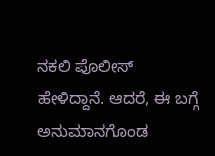ನಕಲಿ ಪೊಲೀಸ್ ಹೇಳಿದ್ದಾನೆ. ಆದರೆ, ಈ ಬಗ್ಗೆ ಅನುಮಾನಗೊಂಡ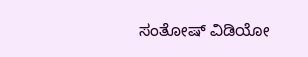ಸಂತೋಷ್ ವಿಡಿಯೋ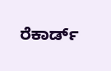ರೆಕಾರ್ಡ್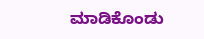ಮಾಡಿಕೊಂಡು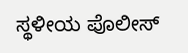ಸ್ಥಳೀಯ ಪೊಲೀಸ್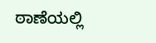ಠಾಣೆಯಲ್ಲಿ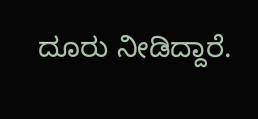ದೂರು ನೀಡಿದ್ದಾರೆ.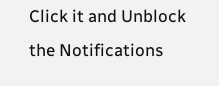Click it and Unblock the Notifications